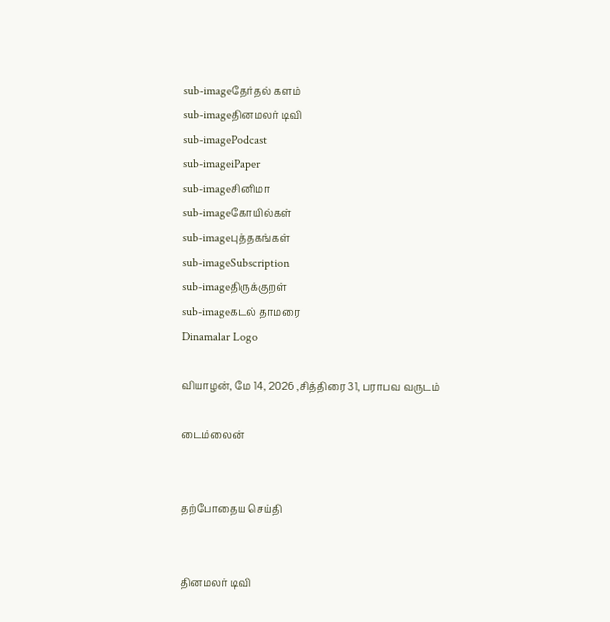sub-imageதேர்தல் களம்
sub-imageதினமலர் டிவி
sub-imagePodcast
sub-imageiPaper
sub-imageசினிமா
sub-imageகோயில்கள்
sub-imageபுத்தகங்கள்
sub-imageSubscription
sub-imageதிருக்குறள்
sub-imageகடல் தாமரை
Dinamalar Logo

வியாழன், மே 14, 2026 ,சித்திரை 31, பராபவ வருடம்

டைம்லைன்


தற்போதைய செய்தி


தினமலர் டிவி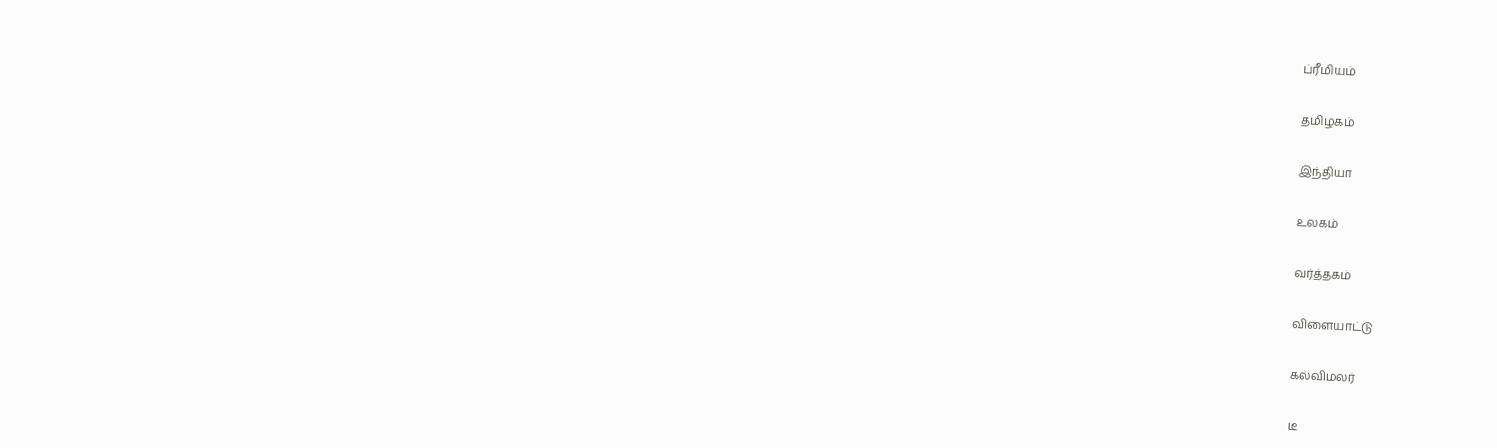ப்ரீமியம்


தமிழகம்


இந்தியா


உலகம்


வர்த்தகம்


விளையாட்டு


கல்விமலர்


டீ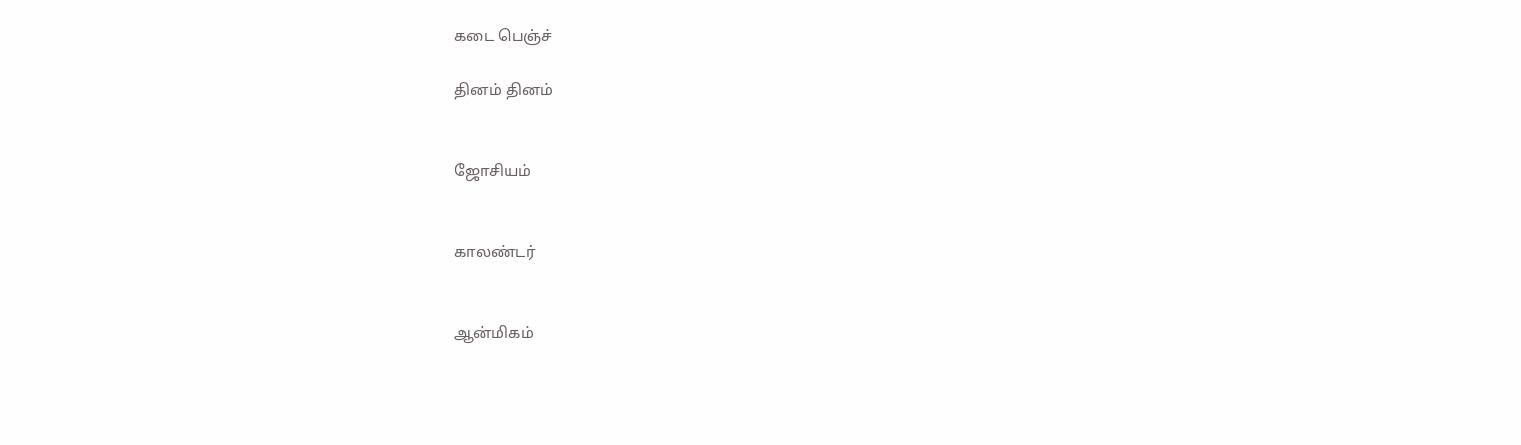கடை பெஞ்ச்

தினம் தினம்


ஜோசியம்


காலண்டர்


ஆன்மிகம்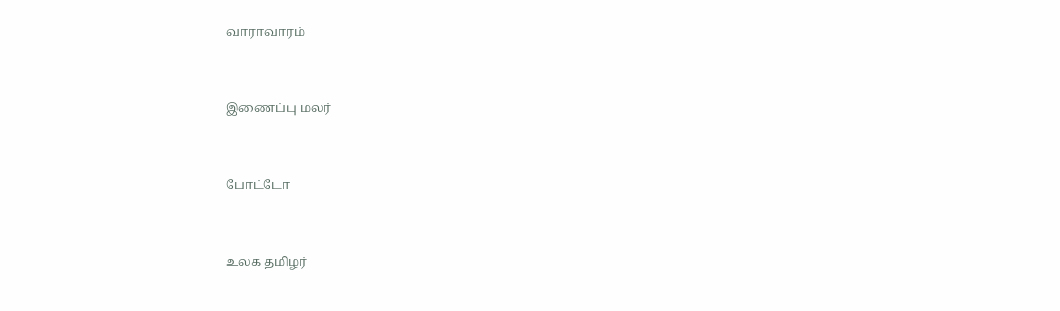வாராவாரம்


இணைப்பு மலர்


போட்டோ


உலக தமிழர்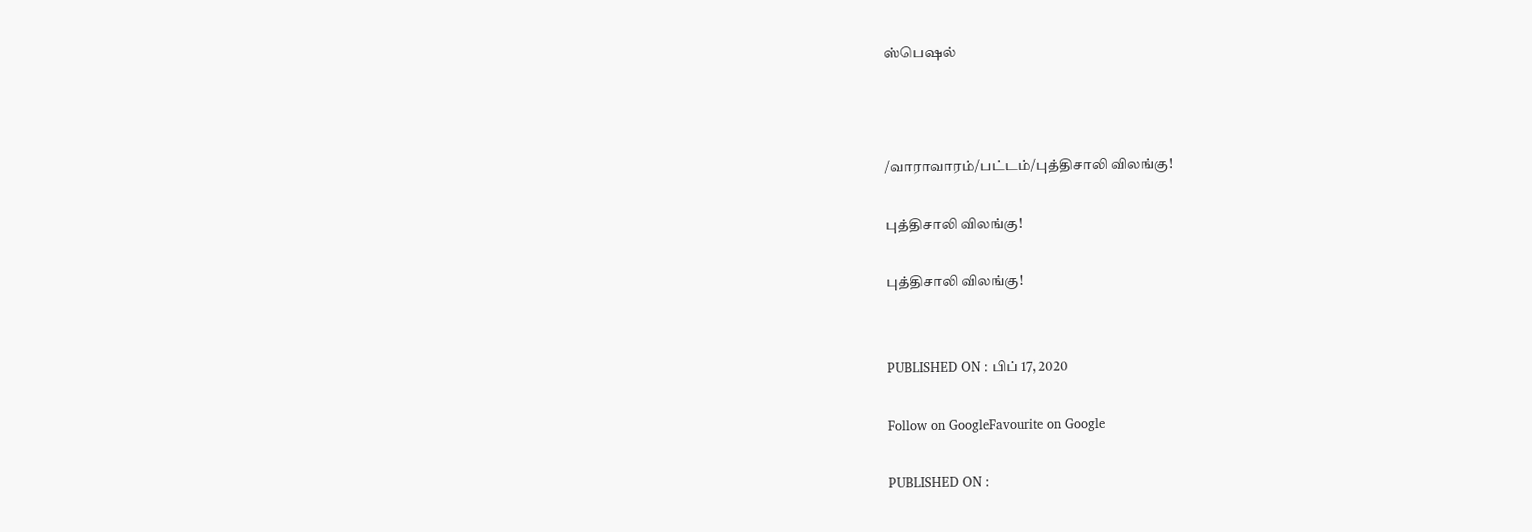ஸ்பெஷல்



/வாராவாரம்/பட்டம்/புத்திசாலி விலங்கு!

புத்திசாலி விலங்கு!

புத்திசாலி விலங்கு!


PUBLISHED ON : பிப் 17, 2020

Follow on GoogleFavourite on Google

PUBLISHED ON :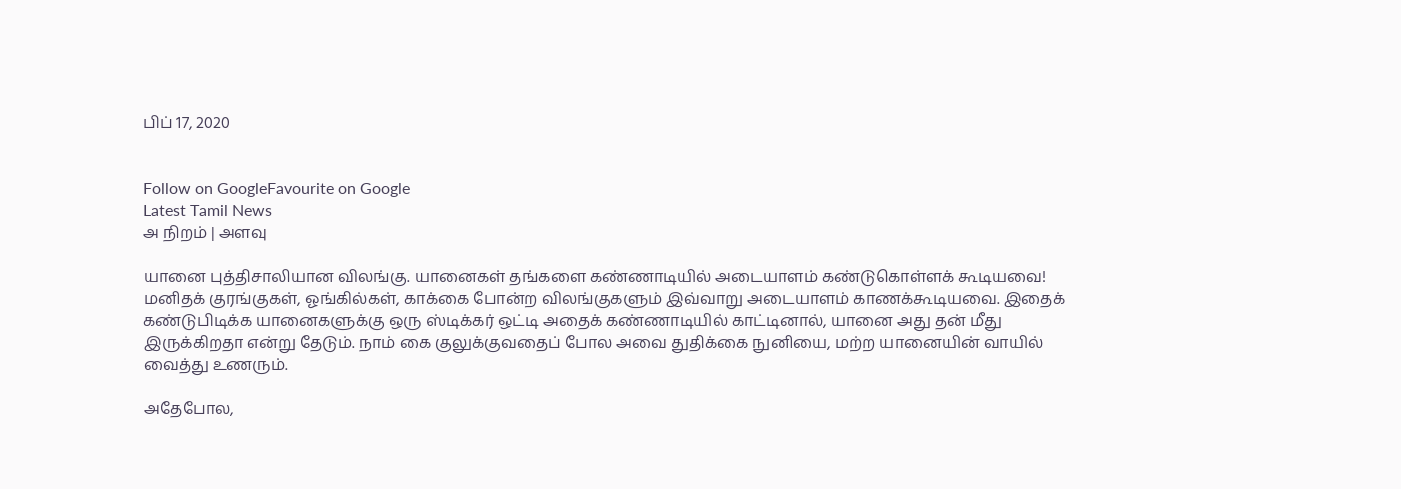பிப் 17, 2020


Follow on GoogleFavourite on Google
Latest Tamil News
அ நிறம் | அளவு

யானை புத்திசாலியான விலங்கு. யானைகள் தங்களை கண்ணாடியில் அடையாளம் கண்டுகொள்ளக் கூடியவை! மனிதக் குரங்குகள், ஓங்கில்கள், காக்கை போன்ற விலங்குகளும் இவ்வாறு அடையாளம் காணக்கூடியவை. இதைக் கண்டுபிடிக்க யானைகளுக்கு ஒரு ஸ்டிக்கர் ஒட்டி அதைக் கண்ணாடியில் காட்டினால், யானை அது தன் மீது இருக்கிறதா என்று தேடும். நாம் கை குலுக்குவதைப் போல அவை துதிக்கை நுனியை, மற்ற யானையின் வாயில் வைத்து உணரும்.

அதேபோல,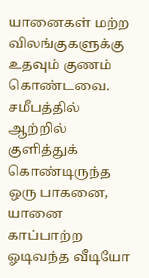யானைகள் மற்ற விலங்குகளுக்கு உதவும் குணம் கொண்டவை. சமீபத்தில் ஆற்றில் குளித்துக் கொண்டிருந்த ஒரு பாகனை, யானை காப்பாற்ற ஓடிவந்த வீடியோ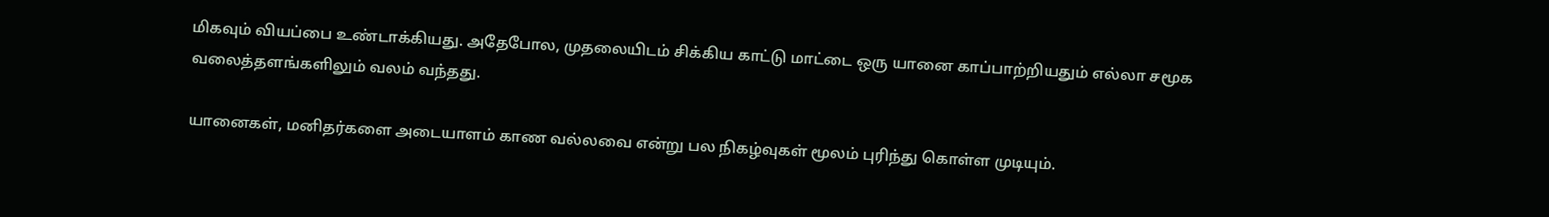மிகவும் வியப்பை உண்டாக்கியது. அதேபோல, முதலையிடம் சிக்கிய காட்டு மாட்டை ஒரு யானை காப்பாற்றியதும் எல்லா சமூக வலைத்தளங்களிலும் வலம் வந்தது.

யானைகள், மனிதர்களை அடையாளம் காண வல்லவை என்று பல நிகழ்வுகள் மூலம் புரிந்து கொள்ள முடியும்.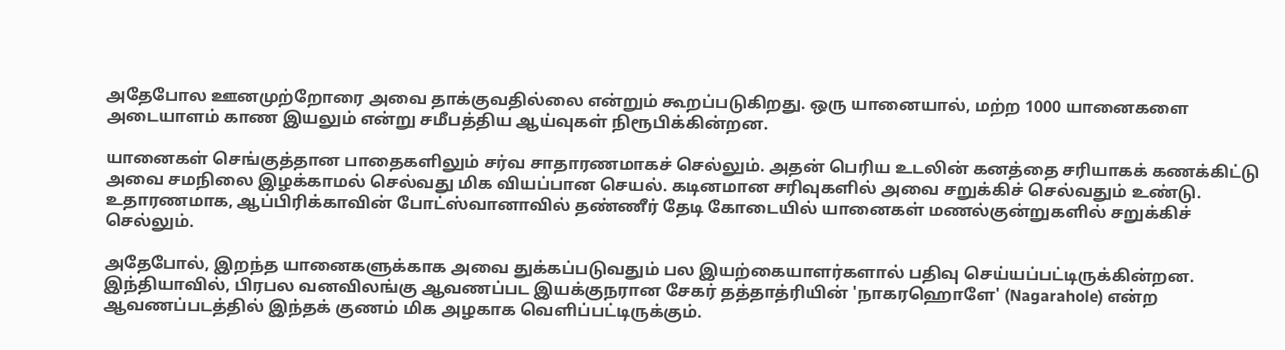அதேபோல ஊனமுற்றோரை அவை தாக்குவதில்லை என்றும் கூறப்படுகிறது. ஒரு யானையால், மற்ற 1000 யானைகளை அடையாளம் காண இயலும் என்று சமீபத்திய ஆய்வுகள் நிரூபிக்கின்றன.

யானைகள் செங்குத்தான பாதைகளிலும் சர்வ சாதாரணமாகச் செல்லும். அதன் பெரிய உடலின் கனத்தை சரியாகக் கணக்கிட்டு அவை சமநிலை இழக்காமல் செல்வது மிக வியப்பான செயல். கடினமான சரிவுகளில் அவை சறுக்கிச் செல்வதும் உண்டு. உதாரணமாக, ஆப்பிரிக்காவின் போட்ஸ்வானாவில் தண்ணீர் தேடி கோடையில் யானைகள் மணல்குன்றுகளில் சறுக்கிச் செல்லும்.

அதேபோல், இறந்த யானைகளுக்காக அவை துக்கப்படுவதும் பல இயற்கையாளர்களால் பதிவு செய்யப்பட்டிருக்கின்றன. இந்தியாவில், பிரபல வனவிலங்கு ஆவணப்பட இயக்குநரான சேகர் தத்தாத்ரியின் 'நாகரஹொளே' (Nagarahole) என்ற ஆவணப்படத்தில் இந்தக் குணம் மிக அழகாக வெளிப்பட்டிருக்கும்.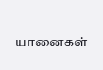யானைகள்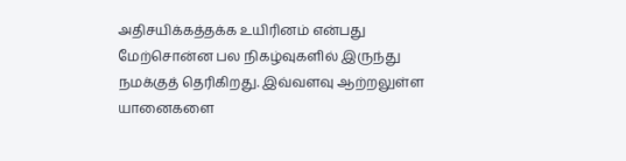அதிசயிக்கத்தக்க உயிரினம் என்பது மேற்சொன்ன பல நிகழ்வுகளில் இருந்து நமக்குத் தெரிகிறது. இவ்வளவு ஆற்றலுள்ள யானைகளை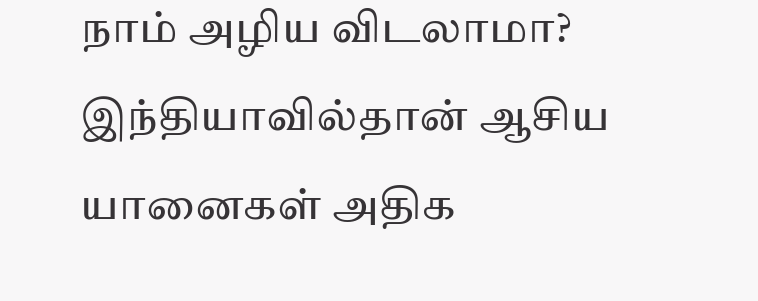நாம் அழிய விடலாமா? இந்தியாவில்தான் ஆசிய யானைகள் அதிக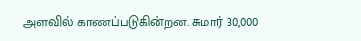அளவில் காணப்படுகின்றன. சுமார் 30,000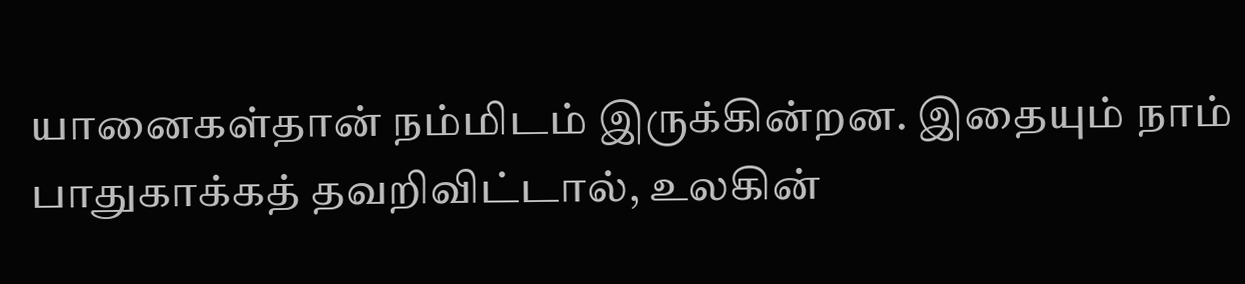யானைகள்தான் நம்மிடம் இருக்கின்றன. இதையும் நாம் பாதுகாக்கத் தவறிவிட்டால், உலகின்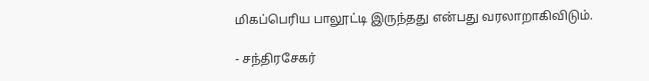மிகப்பெரிய பாலூட்டி இருந்தது என்பது வரலாறாகிவிடும்.

- சந்திரசேகர்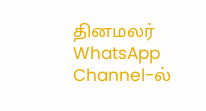தினமலர் WhatsApp Channel-ல்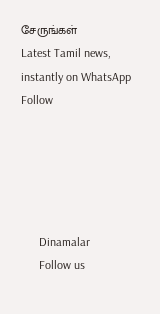சேருங்கள்
Latest Tamil news, instantly on WhatsApp
Follow





      Dinamalar
      Follow us